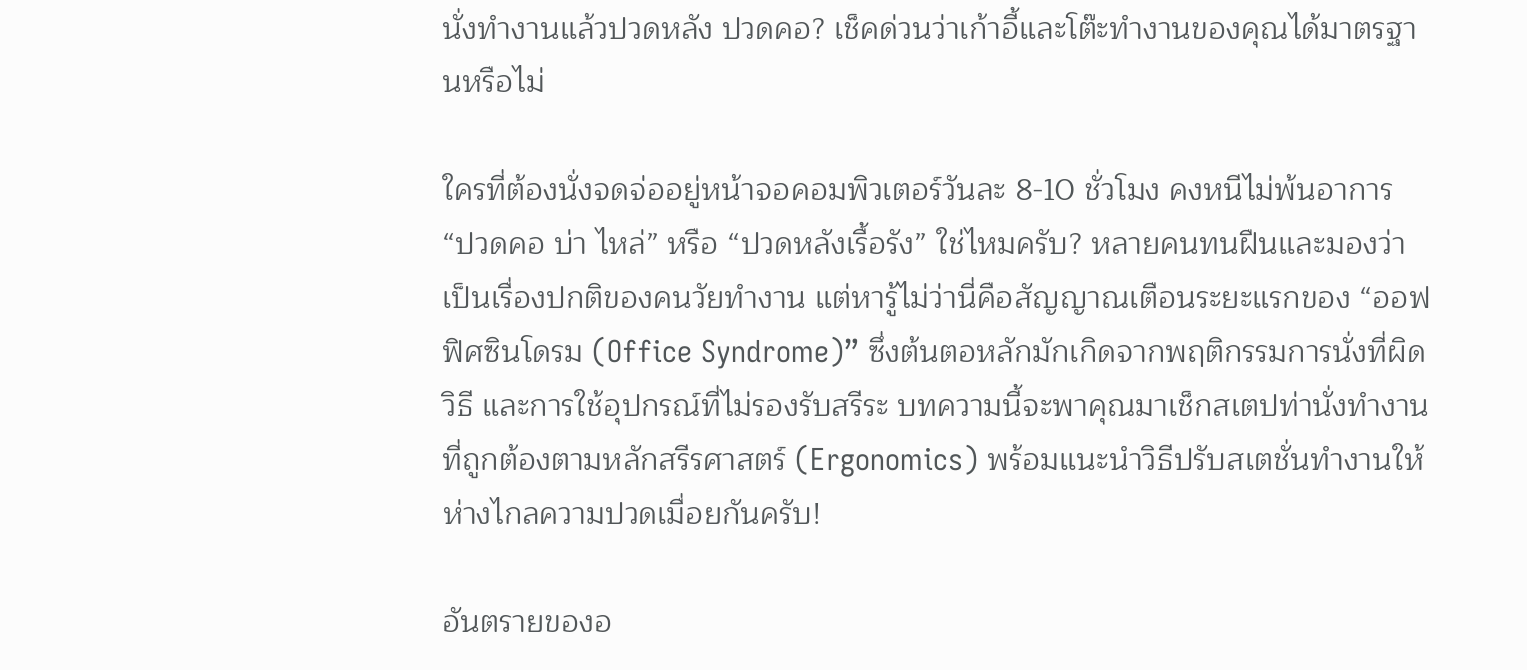นั่งทำงานแล้วปวดหลัง ปวดคอ? เช็คด่วนว่าเก้าอี้และโต๊ะทำงานของคุณได้มาตรฐานหรือไม่

ใครที่ต้องนั่งจดจ่ออยู่หน้าจอคอมพิวเตอร์วันละ 8-10 ชั่วโมง คงหนีไม่พ้นอาการ “ปวดคอ บ่า ไหล่” หรือ “ปวดหลังเรื้อรัง” ใช่ไหมครับ? หลายคนทนฝืนและมองว่าเป็นเรื่องปกติของคนวัยทำงาน แต่หารู้ไม่ว่านี่คือสัญญาณเตือนระยะแรกของ “ออฟฟิศซินโดรม (Office Syndrome)” ซึ่งต้นตอหลักมักเกิดจากพฤติกรรมการนั่งที่ผิดวิธี และการใช้อุปกรณ์ที่ไม่รองรับสรีระ บทความนี้จะพาคุณมาเช็กสเตปท่านั่งทำงานที่ถูกต้องตามหลักสรีรศาสตร์ (Ergonomics) พร้อมแนะนำวิธีปรับสเตชั่นทำงานให้ห่างไกลความปวดเมื่อยกันครับ!

อันตรายของอ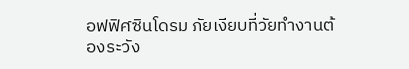อฟฟิศซินโดรม ภัยเงียบที่วัยทำงานต้องระวัง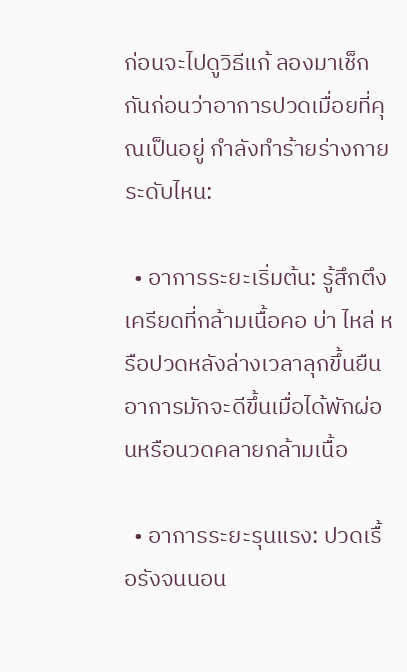ก่อนจะไปดูวิธีแก้ ลองมาเช็กกันก่อนว่าอาการปวดเมื่อยที่คุณเป็นอยู่ กำลังทำร้ายร่างกายระดับไหน:

  • อาการระยะเริ่มต้น: รู้สึกตึงเครียดที่กล้ามเนื้อคอ บ่า ไหล่ หรือปวดหลังล่างเวลาลุกขึ้นยืน อาการมักจะดีขึ้นเมื่อได้พักผ่อนหรือนวดคลายกล้ามเนื้อ

  • อาการระยะรุนแรง: ปวดเรื้อรังจนนอน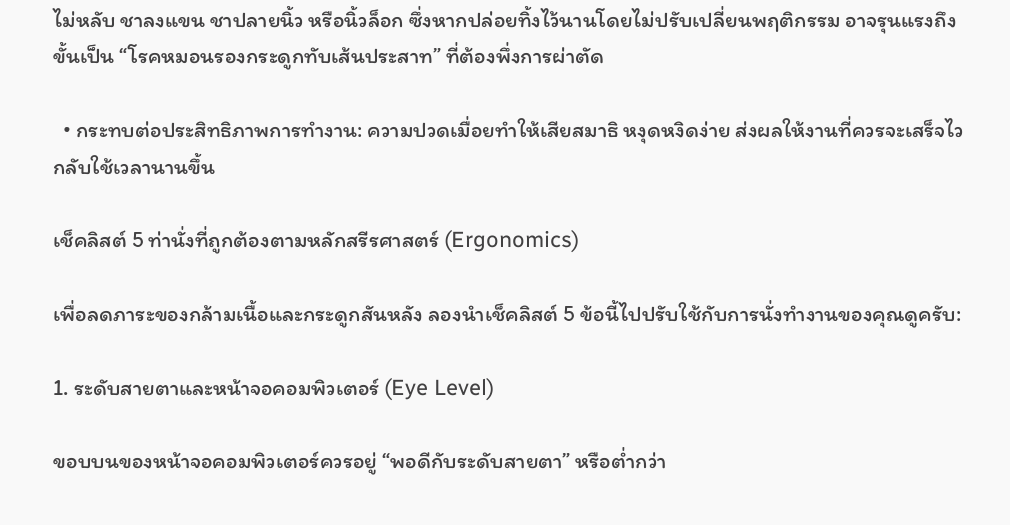ไม่หลับ ชาลงแขน ชาปลายนิ้ว หรือนิ้วล็อก ซึ่งหากปล่อยทิ้งไว้นานโดยไม่ปรับเปลี่ยนพฤติกรรม อาจรุนแรงถึงขั้นเป็น “โรคหมอนรองกระดูกทับเส้นประสาท” ที่ต้องพึ่งการผ่าตัด

  • กระทบต่อประสิทธิภาพการทำงาน: ความปวดเมื่อยทำให้เสียสมาธิ หงุดหงิดง่าย ส่งผลให้งานที่ควรจะเสร็จไว กลับใช้เวลานานขึ้น

เช็คลิสต์ 5 ท่านั่งที่ถูกต้องตามหลักสรีรศาสตร์ (Ergonomics)

เพื่อลดภาระของกล้ามเนื้อและกระดูกสันหลัง ลองนำเช็คลิสต์ 5 ข้อนี้ไปปรับใช้กับการนั่งทำงานของคุณดูครับ:

1. ระดับสายตาและหน้าจอคอมพิวเตอร์ (Eye Level)

ขอบบนของหน้าจอคอมพิวเตอร์ควรอยู่ “พอดีกับระดับสายตา” หรือต่ำกว่า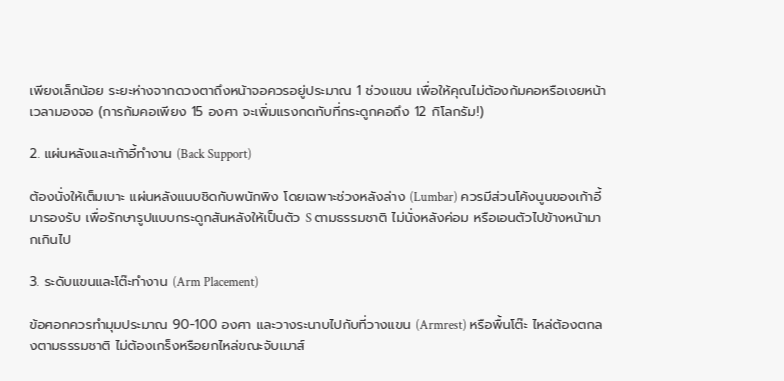เพียงเล็กน้อย ระยะห่างจากดวงตาถึงหน้าจอควรอยู่ประมาณ 1 ช่วงแขน เพื่อให้คุณไม่ต้องก้มคอหรือเงยหน้าเวลามองจอ (การก้มคอเพียง 15 องศา จะเพิ่มแรงกดทับที่กระดูกคอถึง 12 กิโลกรัม!)

2. แผ่นหลังและเก้าอี้ทำงาน (Back Support)

ต้องนั่งให้เต็มเบาะ แผ่นหลังแนบชิดกับพนักพิง โดยเฉพาะช่วงหลังล่าง (Lumbar) ควรมีส่วนโค้งนูนของเก้าอี้มารองรับ เพื่อรักษารูปแบบกระดูกสันหลังให้เป็นตัว S ตามธรรมชาติ ไม่นั่งหลังค่อม หรือเอนตัวไปข้างหน้ามากเกินไป

3. ระดับแขนและโต๊ะทำงาน (Arm Placement)

ข้อศอกควรทำมุมประมาณ 90-100 องศา และวางระนาบไปกับที่วางแขน (Armrest) หรือพื้นโต๊ะ ไหล่ต้องตกลงตามธรรมชาติ ไม่ต้องเกร็งหรือยกไหล่ขณะจับเมาส์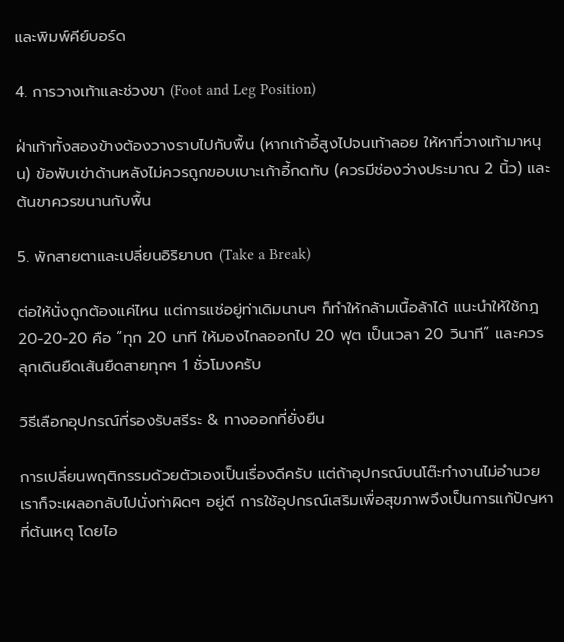และพิมพ์คีย์บอร์ด

4. การวางเท้าและช่วงขา (Foot and Leg Position)

ฝ่าเท้าทั้งสองข้างต้องวางราบไปกับพื้น (หากเก้าอี้สูงไปจนเท้าลอย ให้หาที่วางเท้ามาหนุน) ข้อพับเข่าด้านหลังไม่ควรถูกขอบเบาะเก้าอี้กดทับ (ควรมีช่องว่างประมาณ 2 นิ้ว) และต้นขาควรขนานกับพื้น

5. พักสายตาและเปลี่ยนอิริยาบถ (Take a Break)

ต่อให้นั่งถูกต้องแค่ไหน แต่การแช่อยู่ท่าเดิมนานๆ ก็ทำให้กล้ามเนื้อล้าได้ แนะนำให้ใช้กฎ 20-20-20 คือ “ทุก 20 นาที ให้มองไกลออกไป 20 ฟุต เป็นเวลา 20 วินาที” และควรลุกเดินยืดเส้นยืดสายทุกๆ 1 ชั่วโมงครับ

วิธีเลือกอุปกรณ์ที่รองรับสรีระ & ทางออกที่ยั่งยืน

การเปลี่ยนพฤติกรรมด้วยตัวเองเป็นเรื่องดีครับ แต่ถ้าอุปกรณ์บนโต๊ะทำงานไม่อำนวย เราก็จะเผลอกลับไปนั่งท่าผิดๆ อยู่ดี การใช้อุปกรณ์เสริมเพื่อสุขภาพจึงเป็นการแก้ปัญหาที่ต้นเหตุ โดยไอ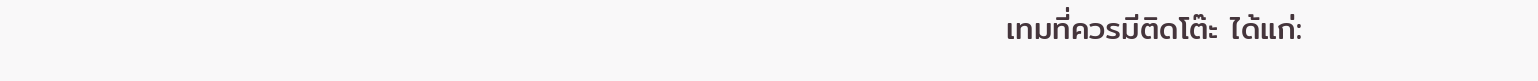เทมที่ควรมีติดโต๊ะ ได้แก่: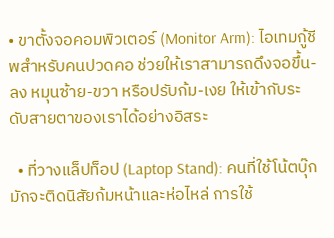• ขาตั้งจอคอมพิวเตอร์ (Monitor Arm): ไอเทมกู้ชีพสำหรับคนปวดคอ ช่วยให้เราสามารถดึงจอขึ้น-ลง หมุนซ้าย-ขวา หรือปรับก้ม-เงย ให้เข้ากับระดับสายตาของเราได้อย่างอิสระ

  • ที่วางแล็ปท็อป (Laptop Stand): คนที่ใช้โน้ตบุ๊กมักจะติดนิสัยก้มหน้าและห่อไหล่ การใช้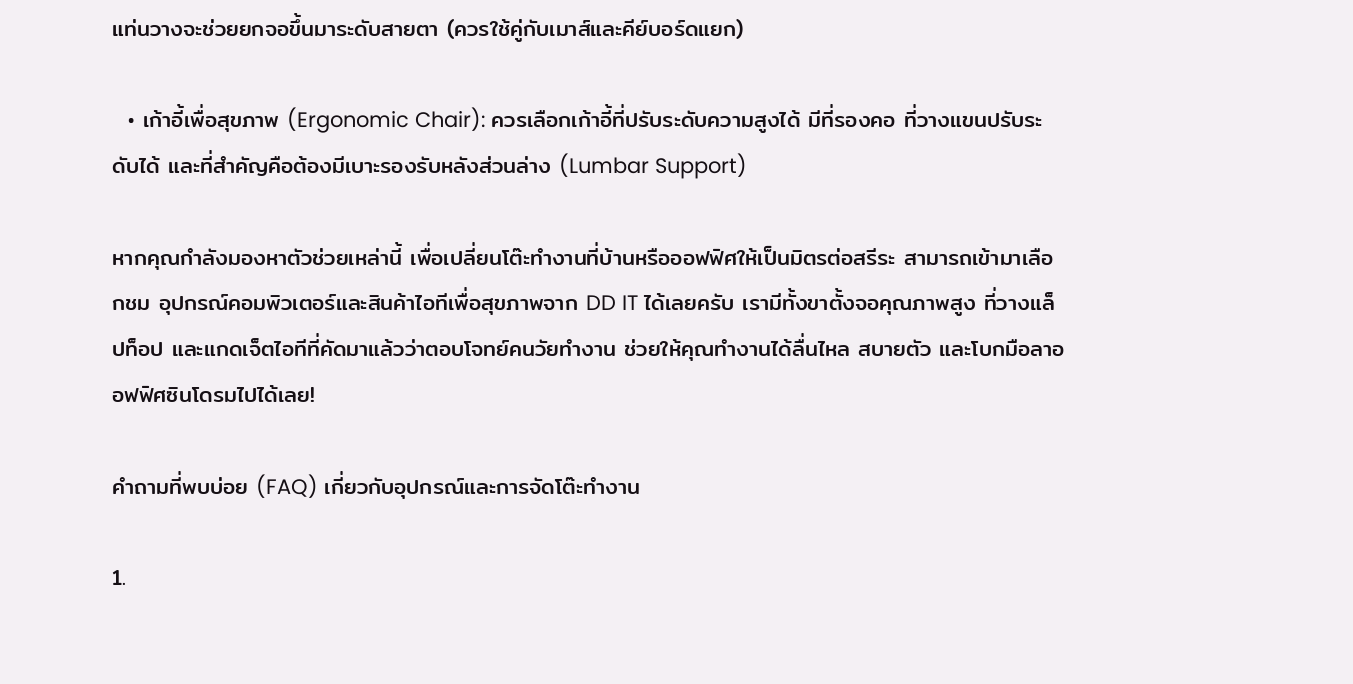แท่นวางจะช่วยยกจอขึ้นมาระดับสายตา (ควรใช้คู่กับเมาส์และคีย์บอร์ดแยก)

  • เก้าอี้เพื่อสุขภาพ (Ergonomic Chair): ควรเลือกเก้าอี้ที่ปรับระดับความสูงได้ มีที่รองคอ ที่วางแขนปรับระดับได้ และที่สำคัญคือต้องมีเบาะรองรับหลังส่วนล่าง (Lumbar Support)

หากคุณกำลังมองหาตัวช่วยเหล่านี้ เพื่อเปลี่ยนโต๊ะทำงานที่บ้านหรือออฟฟิศให้เป็นมิตรต่อสรีระ สามารถเข้ามาเลือกชม อุปกรณ์คอมพิวเตอร์และสินค้าไอทีเพื่อสุขภาพจาก DD IT ได้เลยครับ เรามีทั้งขาตั้งจอคุณภาพสูง ที่วางแล็ปท็อป และแกดเจ็ตไอทีที่คัดมาแล้วว่าตอบโจทย์คนวัยทำงาน ช่วยให้คุณทำงานได้ลื่นไหล สบายตัว และโบกมือลาออฟฟิศซินโดรมไปได้เลย!

คำถามที่พบบ่อย (FAQ) เกี่ยวกับอุปกรณ์และการจัดโต๊ะทำงาน

1.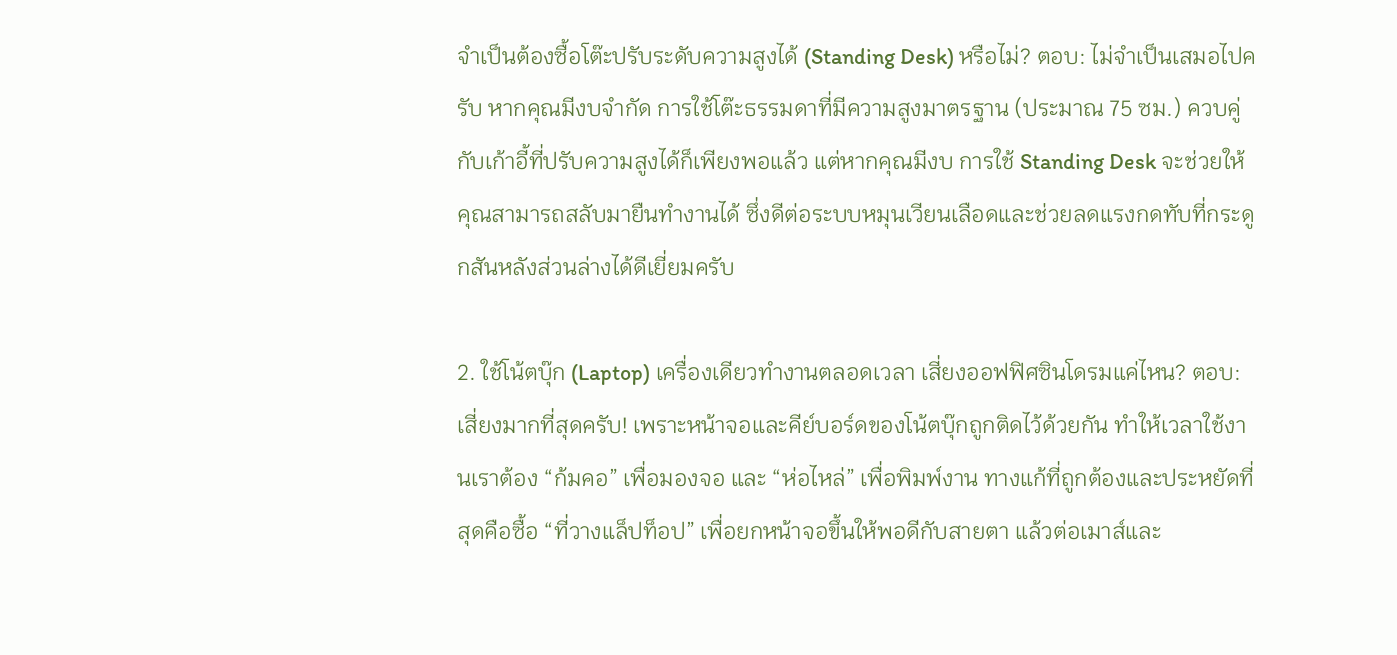จำเป็นต้องซื้อโต๊ะปรับระดับความสูงได้ (Standing Desk) หรือไม่? ตอบ: ไม่จำเป็นเสมอไปครับ หากคุณมีงบจำกัด การใช้โต๊ะธรรมดาที่มีความสูงมาตรฐาน (ประมาณ 75 ซม.) ควบคู่กับเก้าอี้ที่ปรับความสูงได้ก็เพียงพอแล้ว แต่หากคุณมีงบ การใช้ Standing Desk จะช่วยให้คุณสามารถสลับมายืนทำงานได้ ซึ่งดีต่อระบบหมุนเวียนเลือดและช่วยลดแรงกดทับที่กระดูกสันหลังส่วนล่างได้ดีเยี่ยมครับ

2. ใช้โน้ตบุ๊ก (Laptop) เครื่องเดียวทำงานตลอดเวลา เสี่ยงออฟฟิศซินโดรมแค่ไหน? ตอบ: เสี่ยงมากที่สุดครับ! เพราะหน้าจอและคีย์บอร์ดของโน้ตบุ๊กถูกติดไว้ด้วยกัน ทำให้เวลาใช้งานเราต้อง “ก้มคอ” เพื่อมองจอ และ “ห่อไหล่” เพื่อพิมพ์งาน ทางแก้ที่ถูกต้องและประหยัดที่สุดคือซื้อ “ที่วางแล็ปท็อป” เพื่อยกหน้าจอขึ้นให้พอดีกับสายตา แล้วต่อเมาส์และ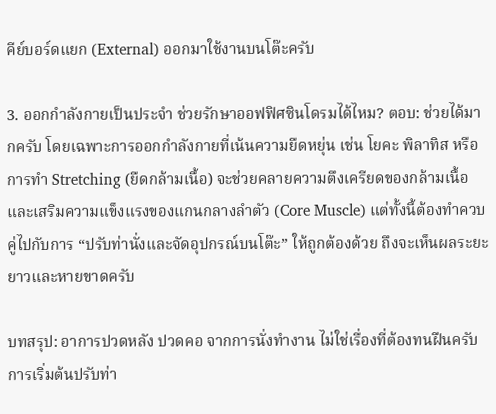คีย์บอร์ดแยก (External) ออกมาใช้งานบนโต๊ะครับ

3. ออกกำลังกายเป็นประจำ ช่วยรักษาออฟฟิศซินโดรมได้ไหม? ตอบ: ช่วยได้มากครับ โดยเฉพาะการออกกำลังกายที่เน้นความยืดหยุ่น เช่น โยคะ พิลาทิส หรือการทำ Stretching (ยืดกล้ามเนื้อ) จะช่วยคลายความตึงเครียดของกล้ามเนื้อและเสริมความแข็งแรงของแกนกลางลำตัว (Core Muscle) แต่ทั้งนี้ต้องทำควบคู่ไปกับการ “ปรับท่านั่งและจัดอุปกรณ์บนโต๊ะ” ให้ถูกต้องด้วย ถึงจะเห็นผลระยะยาวและหายขาดครับ

บทสรุป: อาการปวดหลัง ปวดคอ จากการนั่งทำงาน ไม่ใช่เรื่องที่ต้องทนฝืนครับ การเริ่มต้นปรับท่า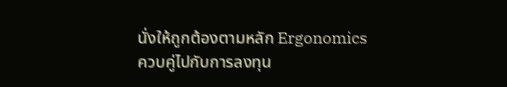นั่งให้ถูกต้องตามหลัก Ergonomics ควบคู่ไปกับการลงทุน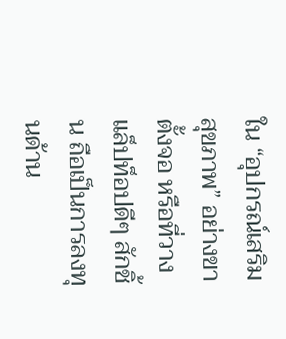ใน “อุปกรณ์เสริมสุขภาพ” อย่างขาตั้งจอ หรือที่วางแล็ปท็อปดีๆ สักชิ้น ถือเป็นการลงทุนด้าน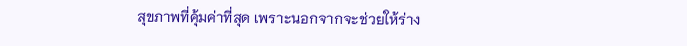สุขภาพที่คุ้มค่าที่สุด เพราะนอกจากจะช่วยให้ร่าง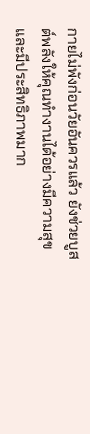กายไม่พังก่อนวัยอันควรแล้ว ยังช่วยบูสต์พลังให้คุณทำงานได้อย่างมีความสุขและมีประสิทธิภาพมาก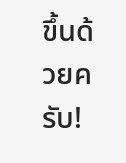ขึ้นด้วยครับ!